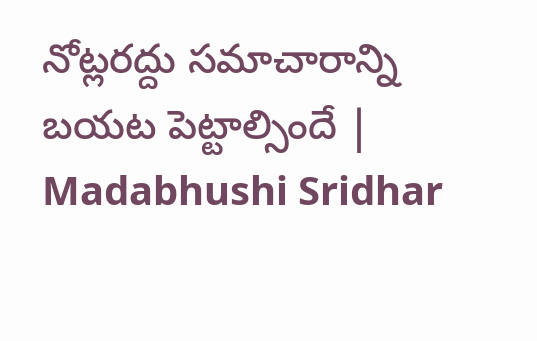నోట్లరద్దు సమాచారాన్ని బయట పెట్టాల్సిందే | Madabhushi Sridhar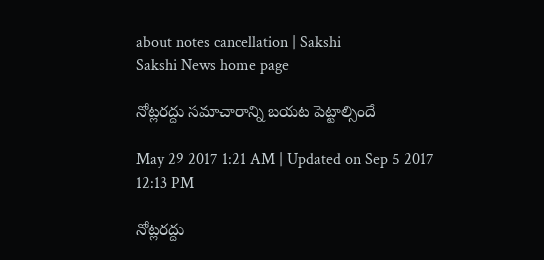about notes cancellation | Sakshi
Sakshi News home page

నోట్లరద్దు సమాచారాన్ని బయట పెట్టాల్సిందే

May 29 2017 1:21 AM | Updated on Sep 5 2017 12:13 PM

నోట్లరద్దు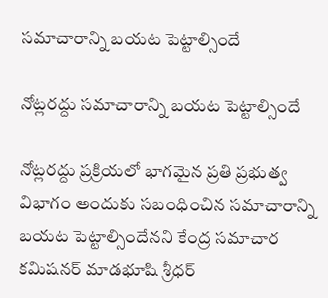సమాచారాన్ని బయట పెట్టాల్సిందే

నోట్లరద్దు సమాచారాన్ని బయట పెట్టాల్సిందే

నోట్లరద్దు ప్రక్రియలో భాగమైన ప్రతి ప్రభుత్వ విభాగం అందుకు సబంధించిన సమాచారాన్ని బయట పెట్టాల్సిందేనని కేంద్ర సమాచార కమిషనర్‌ మాడభూషి శ్రీధర్‌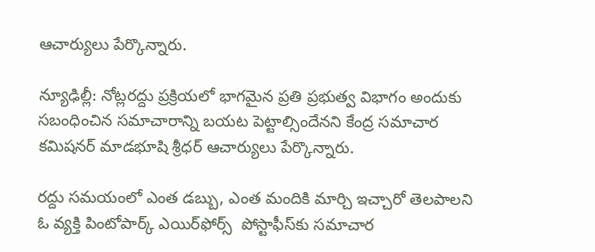ఆచార్యులు పేర్కొన్నారు.

న్యూఢిల్లీ: నోట్లరద్దు ప్రక్రియలో భాగమైన ప్రతి ప్రభుత్వ విభాగం అందుకు సబంధించిన సమాచారాన్ని బయట పెట్టాల్సిందేనని కేంద్ర సమాచార కమిషనర్‌ మాడభూషి శ్రీధర్‌ ఆచార్యులు పేర్కొన్నారు.

రద్దు సమయంలో ఎంత డబ్బు, ఎంత మందికి మార్చి ఇచ్చారో తెలపాలని ఓ వ్యక్తి పింటోపార్క్‌ ఎయిర్‌ఫోర్స్‌  పోస్టాఫీస్‌కు సమాచార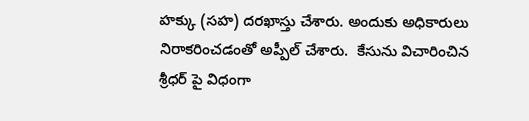హక్కు (సహ) దరఖాస్తు చేశారు. అందుకు అధికారులు నిరాకరించడంతో అప్పీల్‌ చేశారు.  కేసును విచారించిన శ్రీధర్‌ పై విధంగా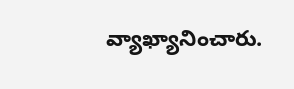వ్యాఖ్యానించారు.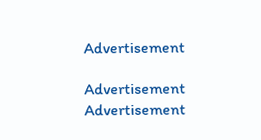Advertisement

Advertisement
Advertisement